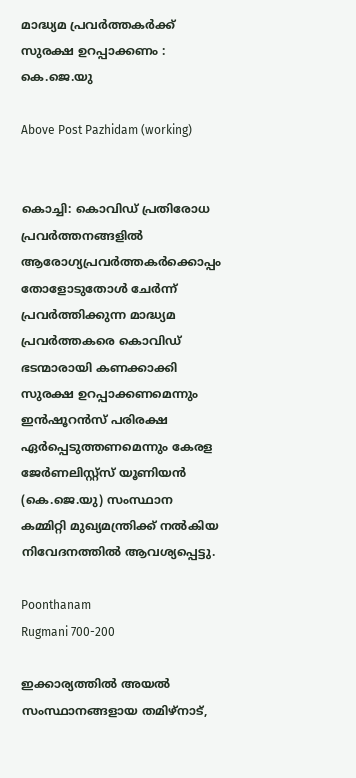മാദ്ധ്യമ പ്രവർത്തകർക്ക് സുരക്ഷ ഉറപ്പാക്കണം : കെ.ജെ.യു

Above Post Pazhidam (working)


കൊച്ചി: കൊവിഡ് പ്രതിരോധ പ്രവർത്തനങ്ങളിൽ ആരോഗ്യപ്രവർത്തകർക്കൊപ്പം തോളോടുതോൾ ചേർന്ന് പ്രവർത്തിക്കുന്ന മാദ്ധ്യമ പ്രവർത്തകരെ കൊവിഡ് ഭടന്മാരായി കണക്കാക്കി സുരക്ഷ ഉറപ്പാക്കണമെന്നും ഇൻഷൂറൻസ് പരിരക്ഷ ഏർപ്പെടുത്തണമെന്നും കേരള ജേർണലിസ്റ്റ്സ് യൂണിയൻ (കെ.ജെ.യു) സംസ്ഥാന കമ്മിറ്റി മുഖ്യമന്ത്രിക്ക് നൽകിയ നിവേദനത്തിൽ ആവശ്യപ്പെട്ടു.

Poonthanam
Rugmani 700-200

ഇക്കാര്യത്തിൽ അയൽ സംസ്ഥാനങ്ങളായ തമിഴ്‌നാട്,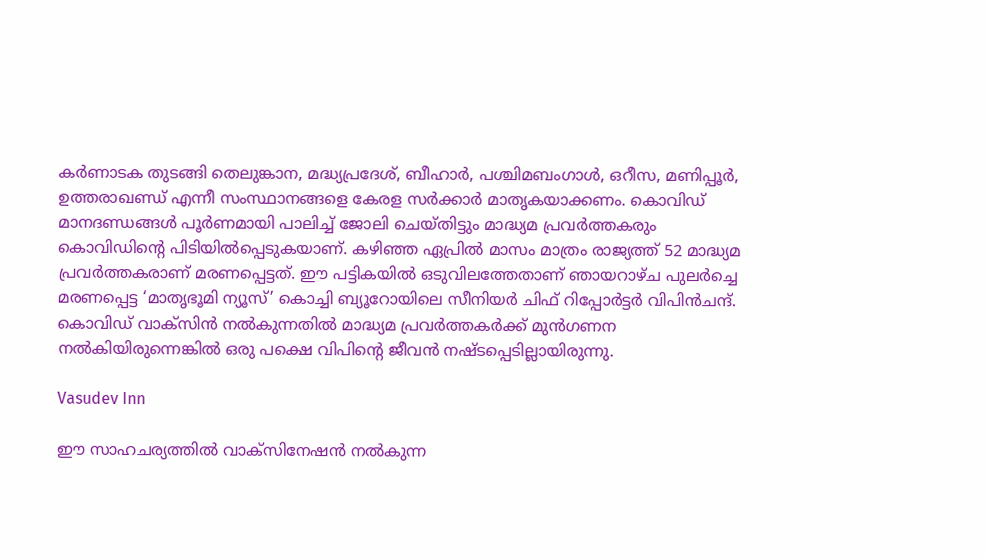കർണാടക തുടങ്ങി തെലുങ്കാന, മദ്ധ്യപ്രദേശ്, ബീഹാർ, പശ്ചിമബംഗാൾ, ഒറീസ, മണിപ്പൂർ, ഉത്തരാഖണ്ഡ് എന്നീ സംസ്ഥാനങ്ങളെ കേരള സർക്കാർ മാതൃകയാക്കണം. കൊവിഡ് മാനദണ്ഡങ്ങൾ പൂർണമായി പാലിച്ച് ജോലി ചെയ്തിട്ടും മാദ്ധ്യമ പ്രവർത്തകരും കൊവിഡിന്റെ പിടിയിൽപ്പെടുകയാണ്. കഴിഞ്ഞ ഏപ്രിൽ മാസം മാത്രം രാജ്യത്ത് 52 മാദ്ധ്യമ പ്രവർത്തകരാണ് മരണപ്പെട്ടത്. ഈ പട്ടികയിൽ ഒടുവിലത്തേതാണ് ഞായറാഴ്ച പുലർച്ചെ മരണപ്പെട്ട ‘മാതൃഭൂമി ന്യൂസ്’ കൊച്ചി ബ്യൂറോയിലെ സീനിയർ ചിഫ് റിപ്പോർട്ടർ വിപിൻചന്ദ്. കൊവിഡ് വാക്‌സിൻ നൽകുന്നതിൽ മാദ്ധ്യമ പ്രവർത്തകർക്ക് മുൻഗണന നൽകിയിരുന്നെങ്കിൽ ഒരു പക്ഷെ വിപിന്റെ ജീവൻ നഷ്ടപ്പെടില്ലായിരുന്നു.

Vasudev Inn

ഈ സാഹചര്യത്തിൽ വാക്‌സിനേഷൻ നൽകുന്ന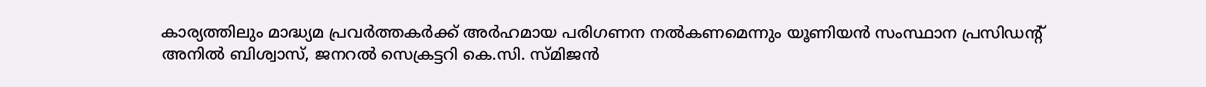കാര്യത്തിലും മാദ്ധ്യമ പ്രവർത്തകർക്ക് അർഹമായ പരിഗണന നൽകണമെന്നും യൂണിയൻ സംസ്ഥാന പ്രസിഡന്റ് അനിൽ ബിശ്വാസ്, ജനറൽ സെക്രട്ടറി കെ.സി. സ്മിജൻ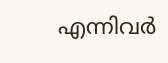എന്നിവർ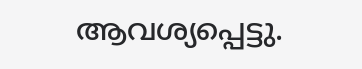ആവശ്യപ്പെട്ടു.